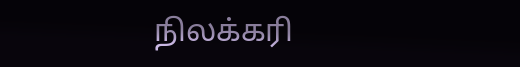நிலக்கரி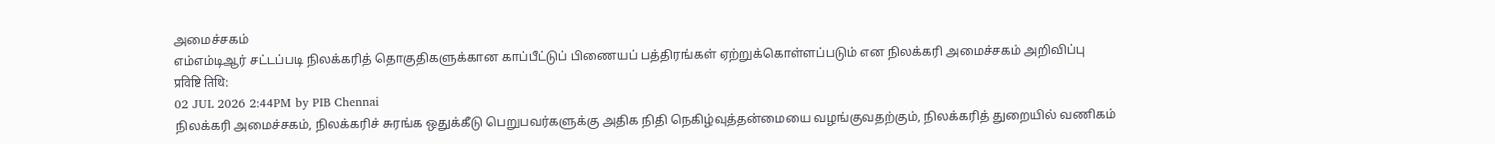அமைச்சகம்
எம்எம்டிஆர் சட்டப்படி நிலக்கரித் தொகுதிகளுக்கான காப்பீட்டுப் பிணையப் பத்திரங்கள் ஏற்றுக்கொள்ளப்படும் என நிலக்கரி அமைச்சகம் அறிவிப்பு
प्रविष्टि तिथि:
02 JUL 2026 2:44PM by PIB Chennai
நிலக்கரி அமைச்சகம், நிலக்கரிச் சுரங்க ஒதுக்கீடு பெறுபவர்களுக்கு அதிக நிதி நெகிழ்வுத்தன்மையை வழங்குவதற்கும், நிலக்கரித் துறையில் வணிகம்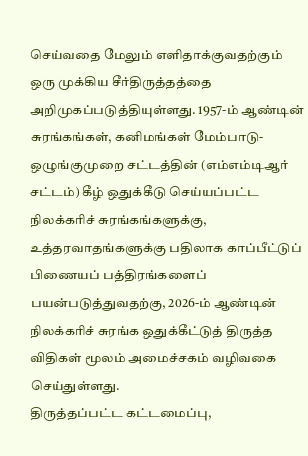செய்வதை மேலும் எளிதாக்குவதற்கும் ஒரு முக்கிய சீர்திருத்தத்தை அறிமுகப்படுத்தியுள்ளது. 1957-ம் ஆண்டின் சுரங்கங்கள், கனிமங்கள் மேம்பாடு- ஒழுங்குமுறை சட்டத்தின் (எம்எம்டிஆர் சட்டம்) கீழ் ஒதுக்கீடு செய்யப்பட்ட நிலக்கரிச் சுரங்கங்களுக்கு, உத்தரவாதங்களுக்கு பதிலாக காப்பீட்டுப் பிணையப் பத்திரங்களைப் பயன்படுத்துவதற்கு, 2026-ம் ஆண்டின் நிலக்கரிச் சுரங்க ஒதுக்கீட்டுத் திருத்த விதிகள் மூலம் அமைச்சகம் வழிவகை செய்துள்ளது.
திருத்தப்பட்ட கட்டமைப்பு,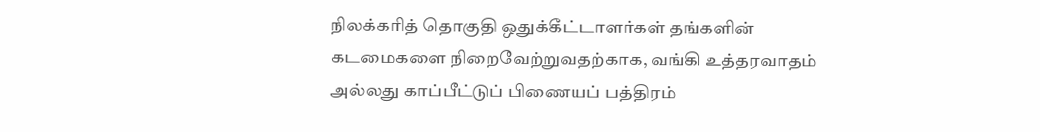நிலக்கரித் தொகுதி ஒதுக்கீட்டாளர்கள் தங்களின் கடமைகளை நிறைவேற்றுவதற்காக, வங்கி உத்தரவாதம் அல்லது காப்பீட்டுப் பிணையப் பத்திரம்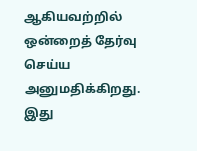ஆகியவற்றில் ஒன்றைத் தேர்வு செய்ய அனுமதிக்கிறது. இது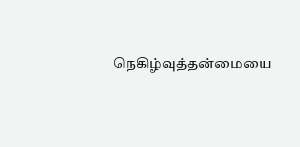நெகிழ்வுத்தன்மையை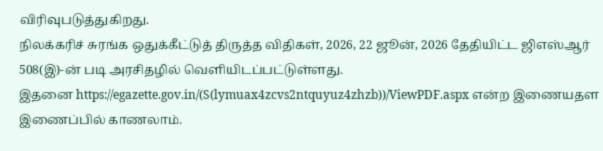விரிவுபடுத்துகிறது.
நிலக்கரிச் சுரங்க ஒதுக்கீட்டுத் திருத்த விதிகள், 2026, 22 ஜூன், 2026 தேதியிட்ட ஜிஎஸ்ஆர் 508(இ)-ன் படி அரசிதழில் வெளியிடப்பட்டுள்ளது.
இதனை https://egazette.gov.in/(S(lymuax4zcvs2ntquyuz4zhzb))/ViewPDF.aspx என்ற இணையதள இணைப்பில் காணலாம்.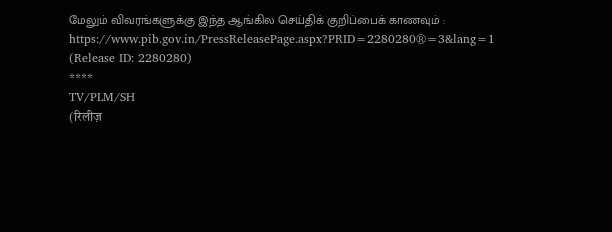மேலும் விவரங்களுக்கு இந்த ஆங்கில செய்திக் குறிப்பைக் காணவும் : https://www.pib.gov.in/PressReleasePage.aspx?PRID=2280280®=3&lang=1
(Release ID: 2280280)
****
TV/PLM/SH
(रिलीज़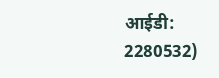आईडी: 2280532)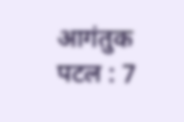आगंतुक पटल : 7